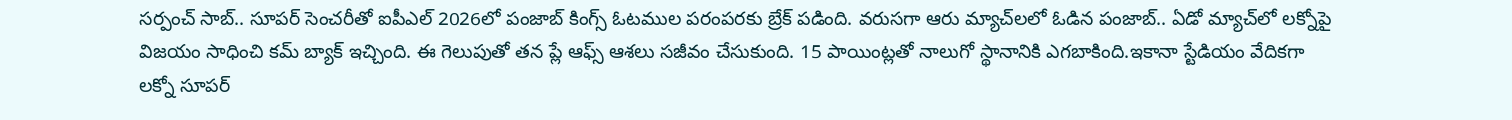సర్పంచ్ సాబ్.. సూపర్ సెంచరీతో ఐపీఎల్ 2026లో పంజాబ్ కింగ్స్ ఓటముల పరంపరకు బ్రేక్ పడింది. వరుసగా ఆరు మ్యాచ్‌లలో ఓడిన పంజాబ్.. ఏడో మ్యాచ్‌లో లక్నోపై విజయం సాధించి కమ్ బ్యాక్ ఇచ్చింది. ఈ గెలుపుతో తన ప్లే ఆఫ్స్ ఆశలు సజీవం చేసుకుంది. 15 పాయింట్లతో నాలుగో స్థానానికి ఎగబాకింది.ఇకానా స్టేడియం వేదికగా లక్నో సూపర్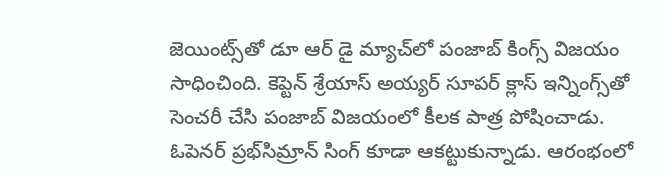జెయింట్స్‌తో డూ ఆర్ డై మ్యాచ్‌లో పంజాబ్ కింగ్స్ విజయం సాధించింది. కెప్టెన్ శ్రేయాస్ అయ్యర్ సూపర్ క్లాస్ ఇన్నింగ్స్‌తో సెంచరీ చేసి పంజాబ్ విజయంలో కీలక పాత్ర పోషించాడు. ఓపెనర్ ప్రభ్‌సిమ్రాన్ సింగ్ కూడా ఆకట్టుకున్నాడు. ఆరంభంలో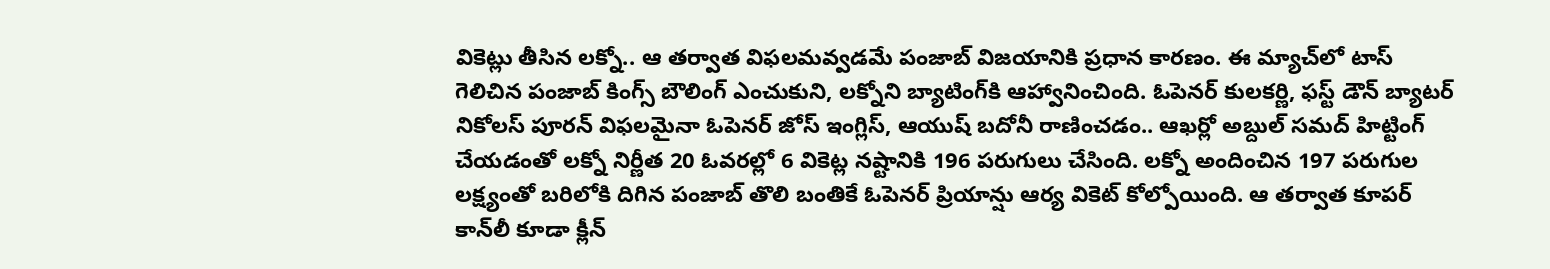వికెట్లు తీసిన లక్నో.. ఆ తర్వాత విఫలమవ్వడమే పంజాబ్ విజయానికి ప్రధాన కారణం. ఈ మ్యాచ్‌లో టాస్ గెలిచిన పంజాబ్ కింగ్స్ బౌలింగ్ ఎంచుకుని, లక్నోని బ్యాటింగ్‌కి ఆహ్వానించింది. ఓపెనర్ కులకర్ణి, ఫస్ట్ డౌన్ బ్యాటర్ నికోలస్ పూరన్ విఫలమైనా ఓపెనర్ జోస్ ఇంగ్లిస్, ఆయుష్ బదోనీ రాణించడం.. ఆఖర్లో అబ్దుల్ సమద్ హిట్టింగ్ చేయడంతో లక్నో నిర్ణీత 20 ఓవరల్లో 6 వికెట్ల నష్టానికి 196 పరుగులు చేసింది. లక్నో అందించిన 197 పరుగుల లక్ష్యంతో బరిలోకి దిగిన పంజాబ్ తొలి బంతికే ఓపెనర్ ప్రియాన్షు ఆర్య వికెట్ కోల్పోయింది. ఆ తర్వాత కూపర్ కాన్‌లీ కూడా క్లీన్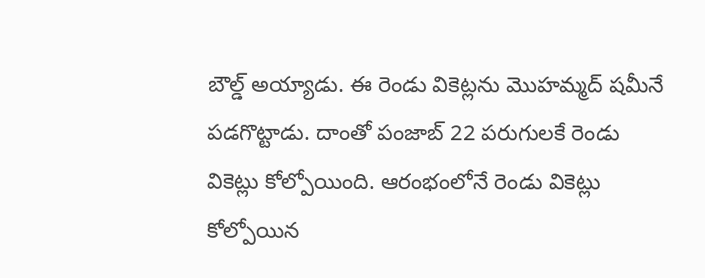బౌల్డ్ అయ్యాడు. ఈ రెండు వికెట్లను మొహమ్మద్ షమీనే పడగొట్టాడు. దాంతో పంజాబ్ 22 పరుగులకే రెండు వికెట్లు కోల్పోయింది. ఆరంభంలోనే రెండు వికెట్లు కోల్పోయిన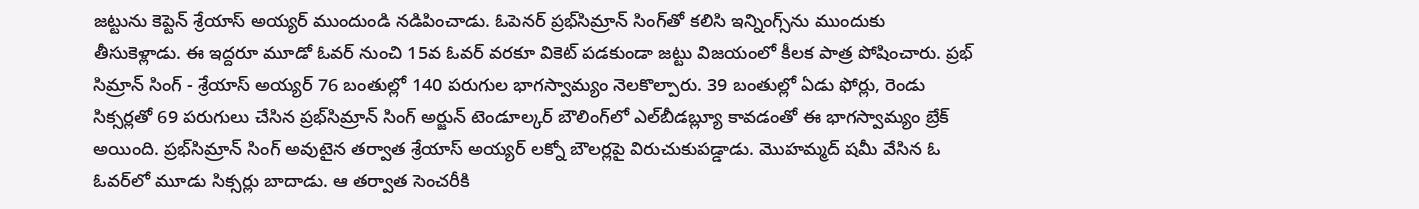జట్టును కెప్టెన్ శ్రేయాస్ అయ్యర్ ముందుండి నడిపించాడు. ఓపెనర్ ప్రభ్‌సిమ్రాన్ సింగ్‌తో కలిసి ఇన్నింగ్స్‌ను ముందుకు తీసుకెళ్లాడు. ఈ ఇద్దరూ మూడో ఓవర్ నుంచి 15వ ఓవర్ వరకూ వికెట్ పడకుండా జట్టు విజయంలో కీలక పాత్ర పోషించారు. ప్రభ్ సిమ్రాన్ సింగ్ - శ్రేయాస్ అయ్యర్ 76 బంతుల్లో 140 పరుగుల భాగస్వామ్యం నెలకొల్పారు. 39 బంతుల్లో ఏడు ఫోర్లు, రెండు సిక్సర్లతో 69 పరుగులు చేసిన ప్రభ్‌సిమ్రాన్ సింగ్ అర్జున్ టెండూల్కర్ బౌలింగ్‌లో ఎల్‌బీడబ్ల్యూ కావడంతో ఈ భాగస్వామ్యం బ్రేక్ అయింది. ప్రభ్‌సిమ్రాన్ సింగ్ అవుటైన తర్వాత శ్రేయాస్ అయ్యర్ లక్నో బౌలర్లపై విరుచుకుపడ్డాడు. మొహమ్మద్ షమీ వేసిన ఓ ఓవర్‌లో మూడు సిక్సర్లు బాదాడు. ఆ తర్వాత సెంచరీకి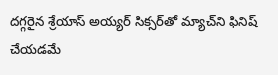దగ్గరైన శ్రేయాస్ అయ్యర్ సిక్సర్‌తో మ్యాచ్‌ని ఫినిష్ చేయడమే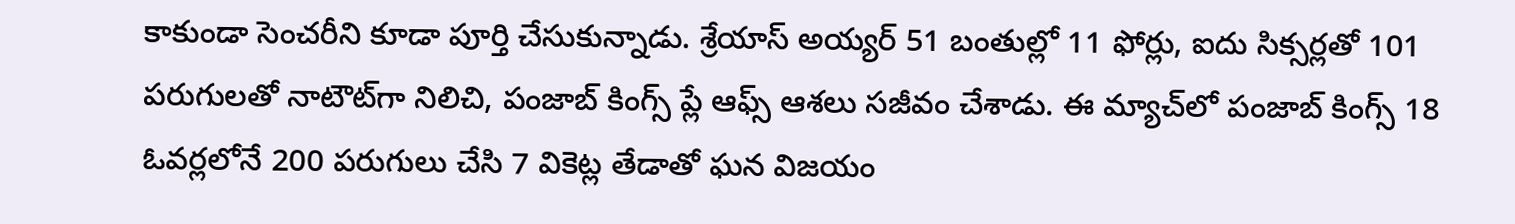కాకుండా సెంచరీని కూడా పూర్తి చేసుకున్నాడు. శ్రేయాస్ అయ్యర్ 51 బంతుల్లో 11 ఫోర్లు, ఐదు సిక్సర్లతో 101 పరుగులతో నాటౌట్‌గా నిలిచి, పంజాబ్ కింగ్స్ ప్లే ఆఫ్స్ ఆశలు సజీవం చేశాడు. ఈ మ్యాచ్‌లో పంజాబ్ కింగ్స్ 18 ఓవర్లలోనే 200 పరుగులు చేసి 7 వికెట్ల తేడాతో ఘన విజయం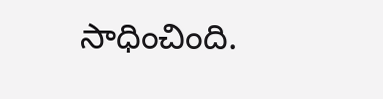సాధించింది.